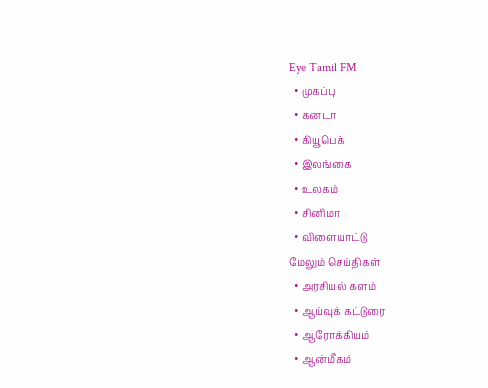Eye Tamil FM
  • முகப்பு
  • கனடா
  • கியூபெக்
  • இலங்கை
  • உலகம்
  • சினிமா
  • விளையாட்டு
மேலும் செய்திகள்
  • அரசியல் களம்
  • ஆய்வுக் கட்டுரை
  • ஆரோக்கியம்
  • ஆன்மீகம்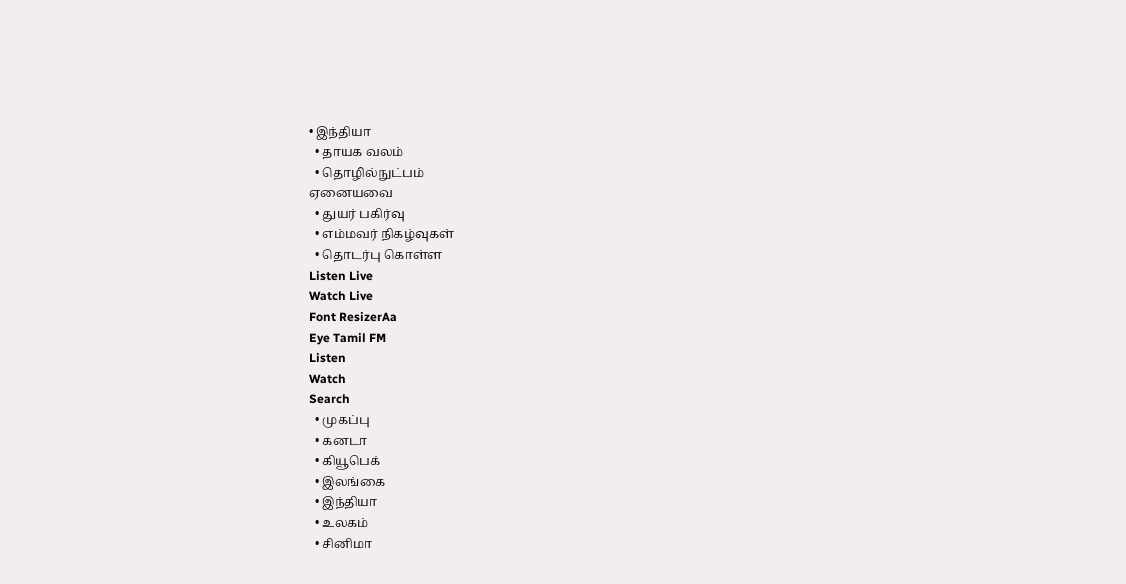• இந்தியா
  • தாயக வலம்
  • தொழில்நுட்பம்
ஏனையவை
  • துயர் பகிர்வு
  • எம்மவர் நிகழ்வுகள்
  • தொடர்பு கொள்ள
Listen Live
Watch Live
Font ResizerAa
Eye Tamil FM
Listen
Watch
Search
  • முகப்பு
  • கனடா
  • கியூபெக்
  • இலங்கை
  • இந்தியா
  • உலகம்
  • சினிமா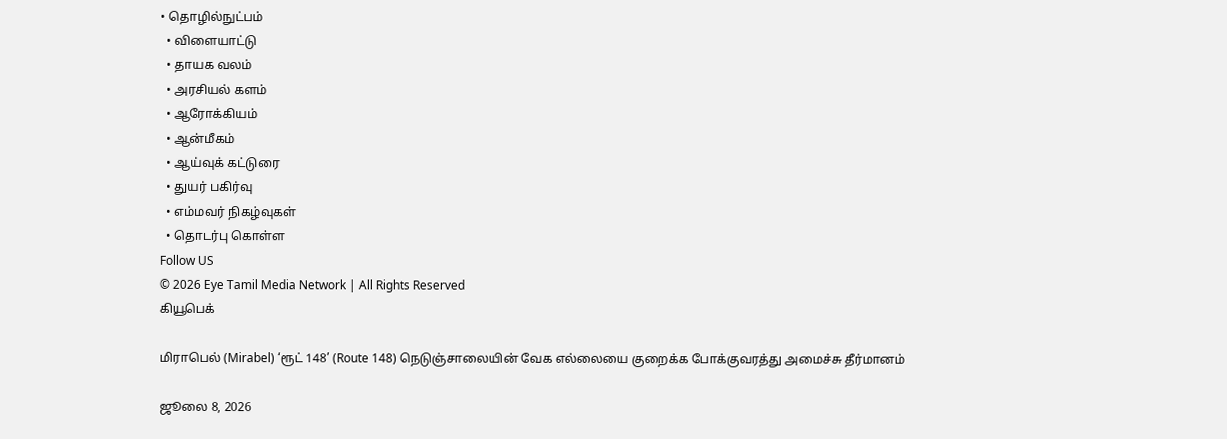• தொழில்நுட்பம்
  • விளையாட்டு
  • தாயக வலம்
  • அரசியல் களம்
  • ஆரோக்கியம்
  • ஆன்மீகம்
  • ஆய்வுக் கட்டுரை
  • துயர் பகிர்வு
  • எம்மவர் நிகழ்வுகள்
  • தொடர்பு கொள்ள
Follow US
© 2026 Eye Tamil Media Network | All Rights Reserved
கியூபெக்

மிராபெல் (Mirabel) ‘ரூட் 148’ (Route 148) நெடுஞ்சாலையின் வேக எல்லையை குறைக்க போக்குவரத்து அமைச்சு தீர்மானம்

ஜூலை 8, 2026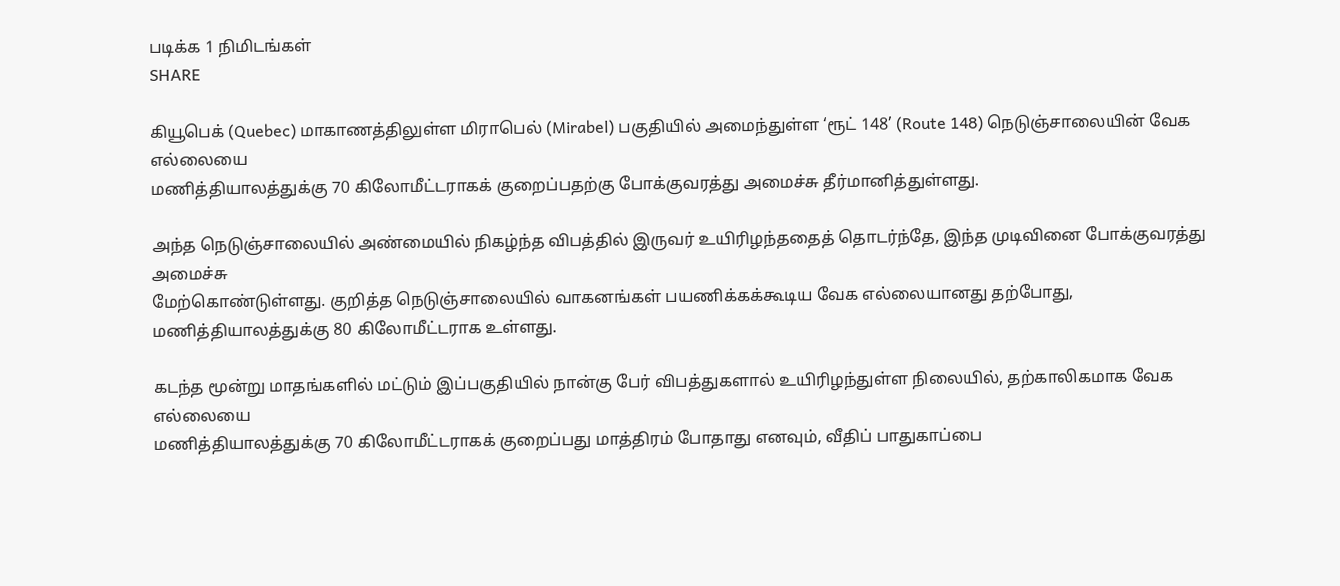படிக்க 1 நிமிடங்கள்
SHARE

கியூபெக் (Quebec) மாகாணத்திலுள்ள மிராபெல் (Mirabel) பகுதியில் அமைந்துள்ள ‘ரூட் 148’ (Route 148) நெடுஞ்சாலையின் வேக எல்லையை
மணித்தியாலத்துக்கு 70 கிலோமீட்டராகக் குறைப்பதற்கு போக்குவரத்து அமைச்சு தீர்மானித்துள்ளது.

அந்த நெடுஞ்சாலையில் அண்மையில் நிகழ்ந்த விபத்தில் இருவர் உயிரிழந்ததைத் தொடர்ந்தே, இந்த முடிவினை போக்குவரத்து அமைச்சு
மேற்கொண்டுள்ளது. குறித்த நெடுஞ்சாலையில் வாகனங்கள் பயணிக்கக்கூடிய வேக எல்லையானது தற்போது, மணித்தியாலத்துக்கு 80 கிலோமீட்டராக உள்ளது.

கடந்த மூன்று மாதங்களில் மட்டும் இப்பகுதியில் நான்கு பேர் விபத்துகளால் உயிரிழந்துள்ள நிலையில், தற்காலிகமாக வேக எல்லையை
மணித்தியாலத்துக்கு 70 கிலோமீட்டராகக் குறைப்பது மாத்திரம் போதாது எனவும், வீதிப் பாதுகாப்பை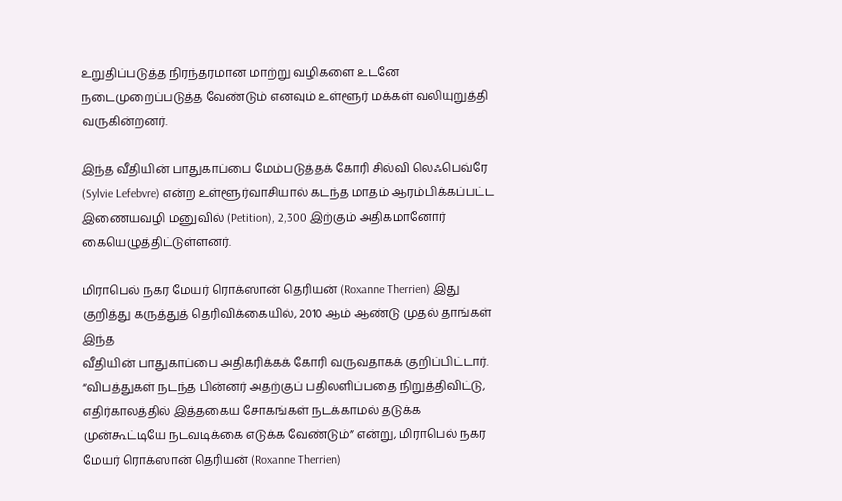உறுதிப்படுத்த நிரந்தரமான மாற்று வழிகளை உடனே நடைமுறைப்படுத்த வேண்டும் எனவும் உள்ளூர் மக்கள் வலியுறுத்தி வருகின்றனர்.

இந்த வீதியின் பாதுகாப்பை மேம்படுத்தக் கோரி சில்வி லெஃபெவ்ரே (Sylvie Lefebvre) என்ற உள்ளூர்வாசியால் கடந்த மாதம் ஆரம்பிக்கப்பட்ட
இணையவழி மனுவில் (Petition), 2,300 இற்கும் அதிகமானோர் கையெழுத்திட்டுள்ளனர்.

மிராபெல் நகர மேயர் ரொக்ஸான் தெரியன் (Roxanne Therrien) இது குறித்து கருத்துத் தெரிவிக்கையில், 2010 ஆம் ஆண்டு முதல் தாங்கள் இந்த
வீதியின் பாதுகாப்பை அதிகரிக்கக் கோரி வருவதாகக் குறிப்பிட்டார். “விபத்துகள் நடந்த பின்னர் அதற்குப் பதிலளிப்பதை நிறுத்திவிட்டு,
எதிர்காலத்தில் இத்தகைய சோகங்கள் நடக்காமல் தடுக்க முன்கூட்டியே நடவடிக்கை எடுக்க வேண்டும்” என்று, மிராபெல் நகர மேயர் ரொக்ஸான் தெரியன் (Roxanne Therrien)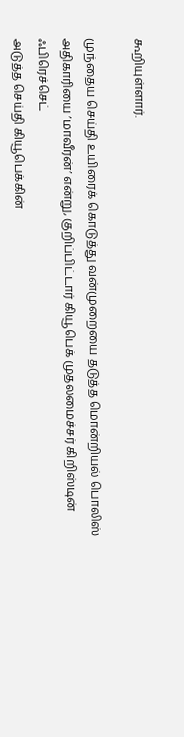கூறியுள்ளார்.

முந்தைய செய்தி உயிரைக் கொடுத்து வன்முறையை தடுத்த மொன்றியல் பொலிஸ் அதிகாரியை ’மாவீரன்’ என்று, குறிப்பிட்டார் கியூபெக் முதலமைச்சர் கிறிஸ்டின் ஃபிரெச்செட்
அடுத்த செய்தி கியூபெக்கின்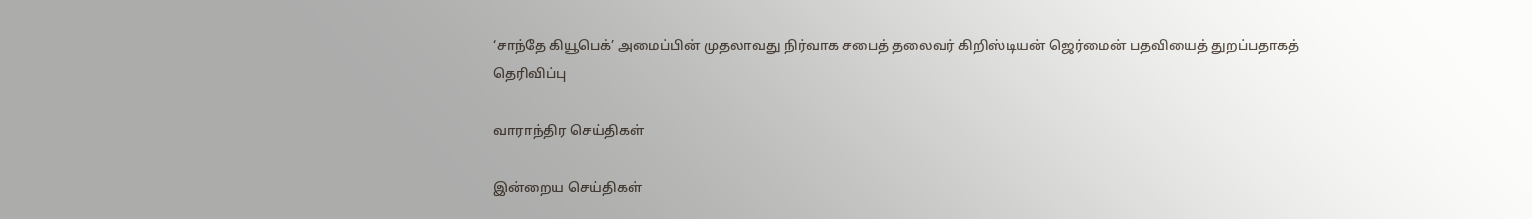‘சாந்தே கியூபெக்’ அமைப்பின் முதலாவது நிர்வாக சபைத் தலைவர் கிறிஸ்டியன் ஜெர்மைன் பதவியைத் துறப்பதாகத் தெரிவிப்பு

வாராந்திர செய்திகள்

இன்றைய செய்திகள்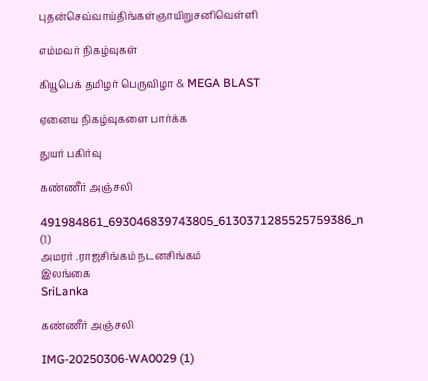புதன்செவ்வாய்திங்கள்ஞாயிறுசனிவெள்ளி

எம்மவர் நிகழ்வுகள்

கியூபெக் தமிழர் பெருவிழா & MEGA BLAST

ஏனைய நிகழ்வுகளை பார்க்க

துயர் பகிர்வு

கண்ணீர் அஞ்சலி

491984861_693046839743805_6130371285525759386_n (1)
அமரர் .ராஜசிங்கம் நடனசிங்கம்
இலங்கை
SriLanka

கண்ணீர் அஞ்சலி

IMG-20250306-WA0029 (1)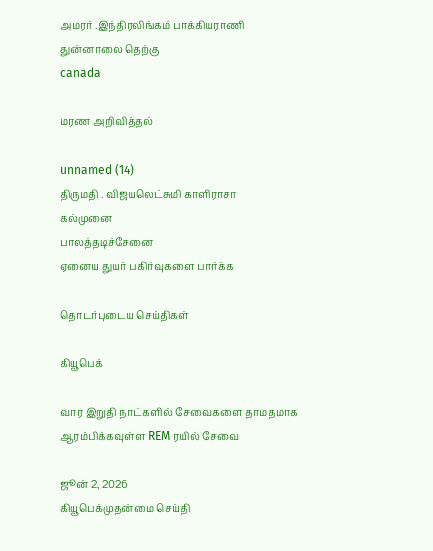அமரர் .இந்திரலிங்கம் பாக்கியராணி
துன்னாலை தெற்கு
canada

மரண அறிவித்தல்

unnamed (14)
திருமதி . விஜயலெட்சுமி காளிராசா
கல்முனை
பாலத்தடிச்சேனை
ஏனைய துயர் பகிர்வுகளை பார்க்க

தொடர்புடைய செய்திகள்

கியூபெக்

வார இறுதி நாட்களில் சேவைகளை தாமதமாக ஆரம்பிக்கவுள்ள REM ரயில் சேவை

ஜூன் 2, 2026
கியூபெக்முதன்மை செய்தி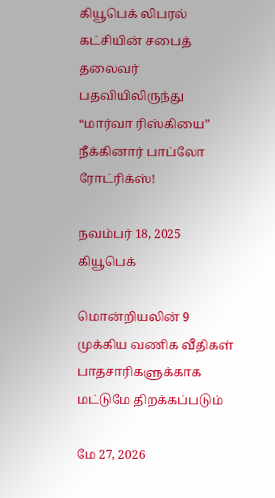கியூபெக் லிபரல் கட்சியின் சபைத் தலைவர் பதவியிலிருந்து “மார்வா ரிஸ்கியை” நீக்கினார் பாப்லோ ரோட்ரிக்ஸ்!

நவம்பர் 18, 2025
கியூபெக்

மொன்றியலின் 9 முக்கிய வணிக வீதிகள் பாதசாரிகளுக்காக மட்டுமே திறக்கப்படும்

மே 27, 2026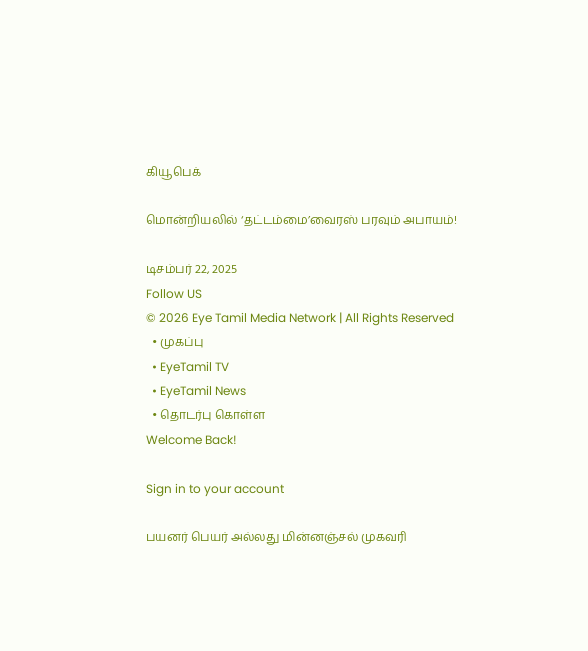கியூபெக்

மொன்றியலில் ‘தட்டம்மை’வைரஸ் பரவும் அபாயம்!

டிசம்பர் 22, 2025
Follow US
© 2026 Eye Tamil Media Network | All Rights Reserved
  • முகப்பு
  • EyeTamil TV
  • EyeTamil News
  • தொடர்பு கொள்ள
Welcome Back!

Sign in to your account

பயனர் பெயர் அல்லது மின்னஞ்சல் முகவரி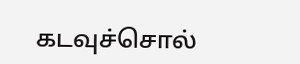கடவுச்சொல்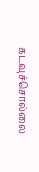கடவுச்சொல்லை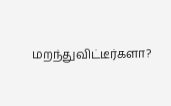மறந்துவிட்டீர்களா?